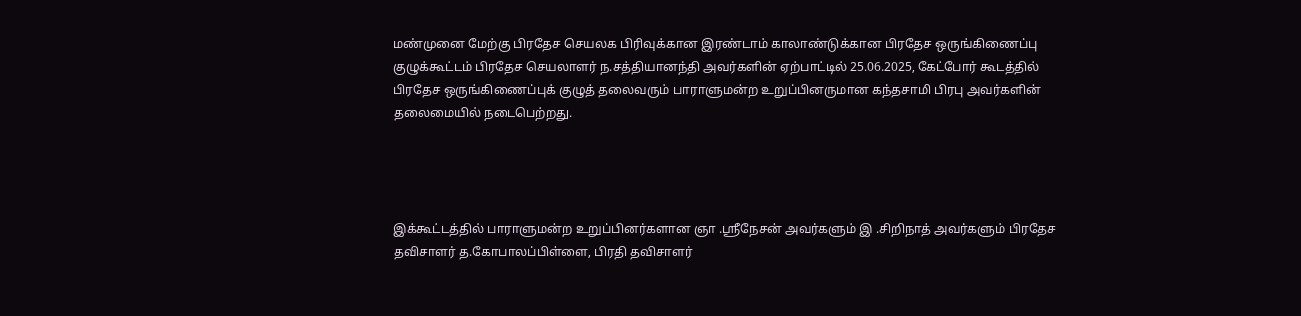மண்முனை மேற்கு பிரதேச செயலக பிரிவுக்கான இரண்டாம் காலாண்டுக்கான பிரதேச ஒருங்கிணைப்பு குழுக்கூட்டம் பிரதேச செயலாளர் ந.சத்தியானந்தி அவர்களின் ஏற்பாட்டில் 25.06.2025, கேட்போர் கூடத்தில் பிரதேச ஒருங்கிணைப்புக் குழுத் தலைவரும் பாராளுமன்ற உறுப்பினருமான கந்தசாமி பிரபு அவர்களின் தலைமையில் நடைபெற்றது.




இக்கூட்டத்தில் பாராளுமன்ற உறுப்பினர்களான ஞா .ஶ்ரீநேசன் அவர்களும் இ .சிறிநாத் அவர்களும் பிரதேச தவிசாளர் த.கோபாலப்பிள்ளை, பிரதி தவிசாளர்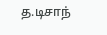த.டிசாந்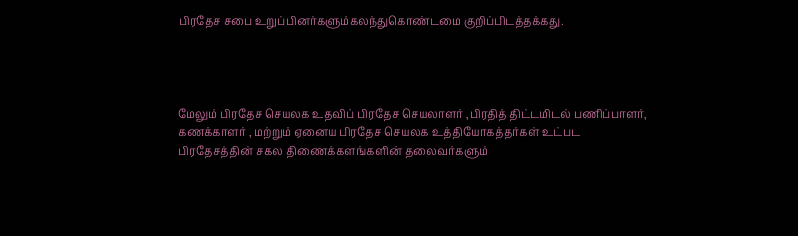பிரதேச சபை உறுப்பினர்களும்கலந்துகொண்டமை குறிப்பிடத்தக்கது.




மேலும் பிரதேச செயலக உதவிப் பிரதேச செயலாளர் ,பிரதித் திட்டமிடல் பணிப்பாளர், கணக்காளர் , மற்றும் ஏனைய பிரதேச செயலக உத்தியோகத்தர்கள் உட்பட பிரதேசத்தின் சகல திணைக்களங்களின் தலைவர்களும்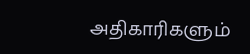அதிகாரிகளும்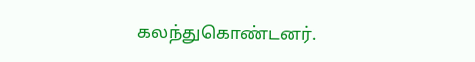கலந்துகொண்டனர்.